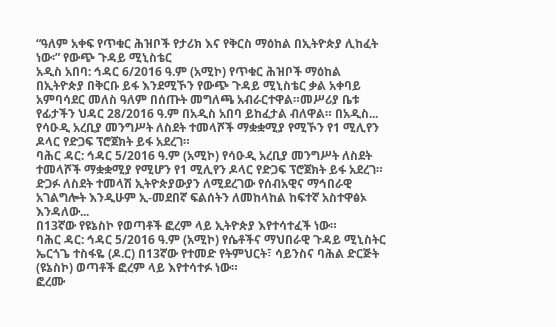“ዓለም አቀፍ የጥቁር ሕዝቦች የታሪክ እና የቅርስ ማዕከል በኢትዮጵያ ሊከፈት ነው፡” የውጭ ጉዳይ ሚኒስቴር
አዲስ አበባ: ኅዳር 6/2016 ዓ.ም (አሚኮ) የጥቁር ሕዝቦች ማዕከል በኢትዮጵያ በቅርቡ ይፋ እንደሚኾን የውጭ ጉዳይ ሚኒስቴር ቃል አቀባይ አምባሳደር መለስ ዓለም በሰጡት መግለጫ አብራርተዋል።መሥሪያ ቤቱ የፊታችን ህዳር 28/2016 ዓ.ም በአዲስ አበባ ይከፈታል ብለዋል። በአዲስ...
የሳዑዲ አረቢያ መንግሥት ለስደት ተመላሾች ማቋቋሚያ የሚኾን የ1 ሚሊየን ዶላር የድጋፍ ፕሮጀክት ይፋ አደረገ።
ባሕር ዳር: ኅዳር 5/2016 ዓ.ም (አሚኮ) የሳዑዲ አረቢያ መንግሥት ለስደት ተመላሾች ማቋቋሚያ የሚሆን የ1 ሚሊየን ዶላር የድጋፍ ፕሮጀክት ይፋ አደረገ።
ድጋፉ ለስደት ተመላሽ ኢትዮጵያውያን ለሚደረገው የሰብአዊና ማኅበራዊ አገልግሎት እንዲሁም ኢ-መደበኛ ፍልሰትን ለመከላከል ከፍተኛ አስተዋፅኦ እንዳለው...
በ13ኛው የዩኔስኮ የወጣቶች ፎረም ላይ ኢትዮጵያ እየተሳተፈች ነው።
ባሕር ዳር: ኅዳር 5/2016 ዓ.ም (አሚኮ) የሴቶችና ማህበራዊ ጉዳይ ሚኒስትር ኤርጎጌ ተስፋዬ (ዶ.ር) በ13ኛው የተመድ የትምህርት፣ ሳይንስና ባሕል ድርጅት (ዩኔስኮ) ወጣቶች ፎረም ላይ እየተሳተፉ ነው።
ፎረሙ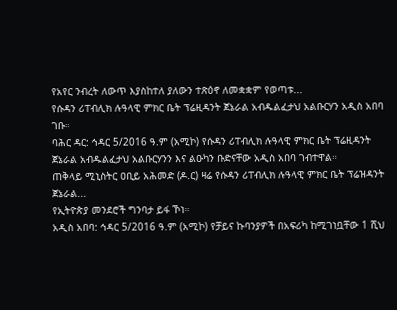የአየር ንብረት ለውጥ እያስከተለ ያለውን ተጽዕኖ ለመቋቋም የወጣቱ...
የሱዳን ሪፐብሊክ ሉዓላዊ ምክር ቤት ፕሬዚዳንት ጀኔራል አብዱልፈታህ አልቡርሃን አዲስ አበባ ገቡ።
ባሕር ዳር: ኅዳር 5/2016 ዓ.ም (አሚኮ) የሱዳን ሪፐብሊክ ሉዓላዊ ምክር ቤት ፕሬዚዳንት ጀኔራል አብዱልፈታህ አልቡርሃንን እና ልዑካን ቡድናቸው አዲስ አበባ ገብተዋል።
ጠቅላይ ሚኒስትር ዐቢይ አሕመድ (ዶ.ር) ዛሬ የሱዳን ሪፐብሊክ ሉዓላዊ ምክር ቤት ፕሬዝዳንት ጀኔራል...
የኢትዮጵያ መንደሮች ግንባታ ይፋ ኾነ።
አዲስ አበባ: ኅዳር 5/2016 ዓ.ም (አሚኮ) የቻይና ኩባንያዎች በአፍሪካ ከሚገነቧቸው 1 ሺህ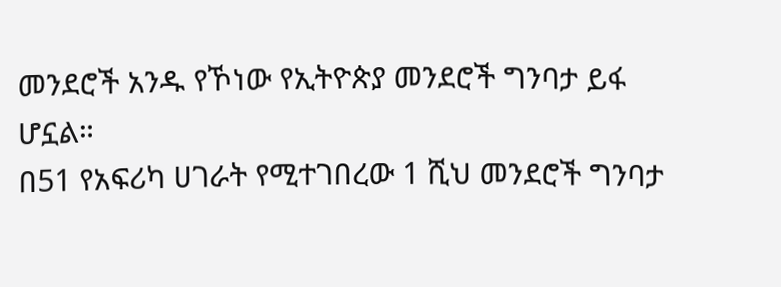መንደሮች አንዱ የኾነው የኢትዮጵያ መንደሮች ግንባታ ይፋ ሆኗል።
በ51 የአፍሪካ ሀገራት የሚተገበረው 1 ሺህ መንደሮች ግንባታ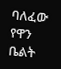ባለፈው የዋን ቤልት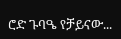ሮድ ጉባዔ የቻይናው...